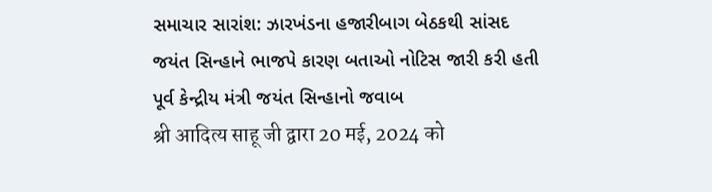સમાચાર સારાંશ: ઝારખંડના હજારીબાગ બેઠકથી સાંસદ જયંત સિન્હાને ભાજપે કારણ બતાઓ નોટિસ જારી કરી હતી
પૂર્વ કેન્દ્રીય મંત્રી જયંત સિન્હાનો જવાબ
श्री आदित्य साहू जी द्वारा 20 मई, 2024 को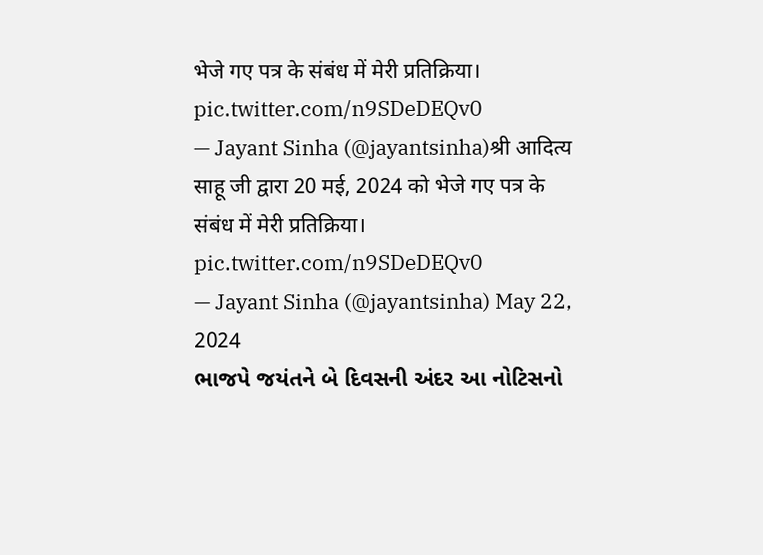भेजे गए पत्र के संबंध में मेरी प्रतिक्रिया। pic.twitter.com/n9SDeDEQv0
— Jayant Sinha (@jayantsinha)श्री आदित्य साहू जी द्वारा 20 मई, 2024 को भेजे गए पत्र के संबंध में मेरी प्रतिक्रिया। pic.twitter.com/n9SDeDEQv0
— Jayant Sinha (@jayantsinha) May 22, 2024
ભાજપે જયંતને બે દિવસની અંદર આ નોટિસનો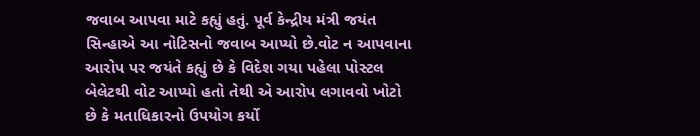જવાબ આપવા માટે કહ્યું હતું. પૂર્વ કેન્દ્રીય મંત્રી જયંત સિન્હાએ આ નોટિસનો જવાબ આપ્યો છે.વોટ ન આપવાના આરોપ પર જયંતે કહ્યું છે કે વિદેશ ગયા પહેલા પોસ્ટલ બેલેટથી વોટ આપ્યો હતો તેથી એ આરોપ લગાવવો ખોટો છે કે મતાધિકારનો ઉપયોગ કર્યો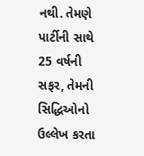નથી. તેમણે પાર્ટીની સાથે 25 વર્ષની સફર, તેમની સિદ્ધિઓનો ઉલ્લેખ કરતા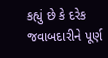કહ્યું છે કે દરેક જવાબદારીને પૂર્ણ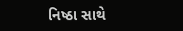નિષ્ઠા સાથે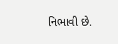નિભાવી છે.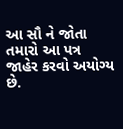આ સૌ ને જોતા તમારો આ પત્ર જાહેર કરવો અયોગ્ય છે.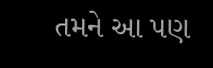તમને આ પણ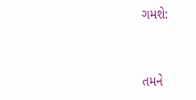ગમશે:


તમને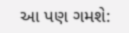આ પણ ગમશે: